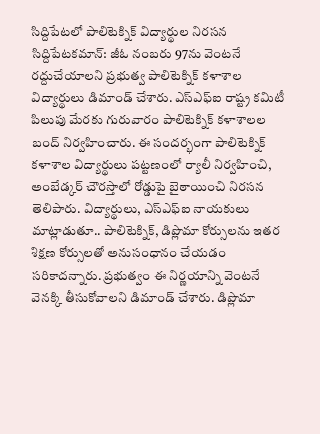సిద్దిపేటలో పాలిటెక్నిక్ విద్యార్థుల నిరసన
సిద్దిపేటకమాన్: జీఓ నంబరు 97ను వెంటనే రద్దుచేయాలని ప్రభుత్వ పాలిటెక్నిక్ కళాశాల విద్యార్థులు డిమాండ్ చేశారు. ఎస్ఎఫ్ఐ రాష్ట్ర కమిటీ పిలుపు మేరకు గురువారం పాలిటెక్నిక్ కళాశాలల బంద్ నిర్వహించారు. ఈ సందర్భంగా పాలిటెక్నిక్ కళాశాల విద్యార్థులు పట్టణంలో ర్యాలీ నిర్వహించి, అంబేడ్కర్ చౌరస్తాలో రోడ్డుపై బైఠాయించి నిరసన తెలిపారు. విద్యార్థులు, ఎస్ఎఫ్ఐ నాయకులు మాట్లాడుతూ.. పాలిటెక్నిక్, డిప్లొమా కోర్సులను ఇతర శిక్షణ కోర్సులతో అనుసంధానం చేయడం సరికాదన్నారు. ప్రభుత్వం ఈ నిర్ణయాన్ని వెంటనే వెనక్కి తీసుకోవాలని డిమాండ్ చేశారు. డిప్లొమా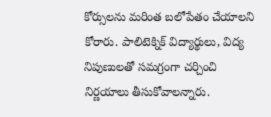కోర్సులను మరింత బలోపేతం చేయాలని కోరారు. పాలిటెక్నిక్ విద్యార్థులు, విద్య నిపుణులతో సమగ్రంగా చర్చించి నిర్ణయాలు తీసుకోవాలన్నారు.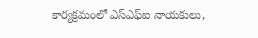కార్యక్రమంలో ఎస్ఎఫ్ఐ నాయకులు,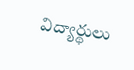విద్యార్థులు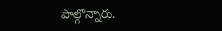పాల్గొన్నారు.